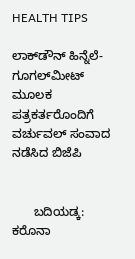HEALTH TIPS

ಲಾಕ್‍ಡೌನ್ ಹಿನ್ನೆಲೆ- ಗೂಗಲ್‍ಮೀಟ್ ಮೂಲಕ ಪತ್ರಕರ್ತರೊಂದಿಗೆ ವರ್ಚುವಲ್ ಸಂವಾದ ನಡೆಸಿದ ಬಿಜೆಪಿ


      ಬದಿಯಡ್ಕ: ಕರೊನಾ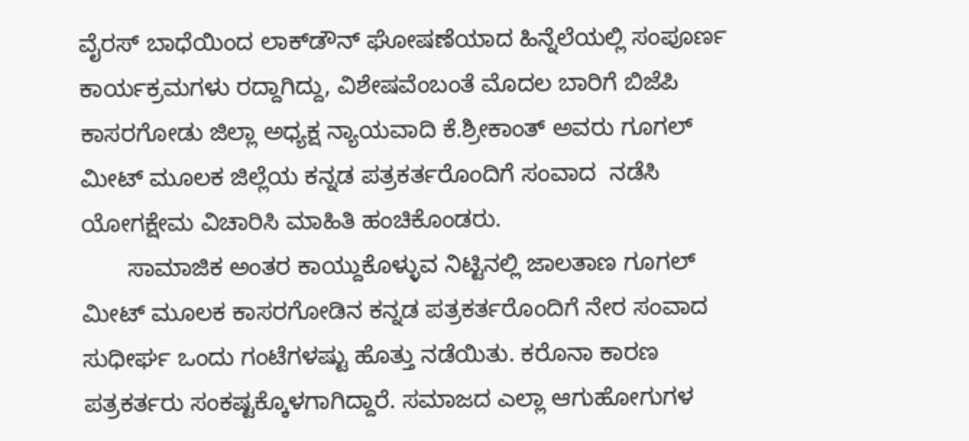ವೈರಸ್ ಬಾಧೆಯಿಂದ ಲಾಕ್‍ಡೌನ್ ಘೋಷಣೆಯಾದ ಹಿನ್ನೆಲೆಯಲ್ಲಿ ಸಂಪೂರ್ಣ ಕಾರ್ಯಕ್ರಮಗಳು ರದ್ದಾಗಿದ್ದು, ವಿಶೇಷವೆಂಬಂತೆ ಮೊದಲ ಬಾರಿಗೆ ಬಿಜೆಪಿ ಕಾಸರಗೋಡು ಜಿಲ್ಲಾ ಅಧ್ಯಕ್ಷ ನ್ಯಾಯವಾದಿ ಕೆ.ಶ್ರೀಕಾಂತ್ ಅವರು ಗೂಗಲ್ ಮೀಟ್ ಮೂಲಕ ಜಿಲ್ಲೆಯ ಕನ್ನಡ ಪತ್ರಕರ್ತರೊಂದಿಗೆ ಸಂವಾದ  ನಡೆಸಿ ಯೋಗಕ್ಷೇಮ ವಿಚಾರಿಸಿ ಮಾಹಿತಿ ಹಂಚಿಕೊಂಡರು.
       ಸಾಮಾಜಿಕ ಅಂತರ ಕಾಯ್ದುಕೊಳ್ಳುವ ನಿಟ್ಟಿನಲ್ಲಿ ಜಾಲತಾಣ ಗೂಗಲ್ ಮೀಟ್ ಮೂಲಕ ಕಾಸರಗೋಡಿನ ಕನ್ನಡ ಪತ್ರಕರ್ತರೊಂದಿಗೆ ನೇರ ಸಂವಾದ ಸುಧೀರ್ಘ ಒಂದು ಗಂಟೆಗಳಷ್ಟು ಹೊತ್ತು ನಡೆಯಿತು. ಕರೊನಾ ಕಾರಣ ಪತ್ರಕರ್ತರು ಸಂಕಷ್ಟಕ್ಕೊಳಗಾಗಿದ್ದಾರೆ. ಸಮಾಜದ ಎಲ್ಲಾ ಆಗುಹೋಗುಗಳ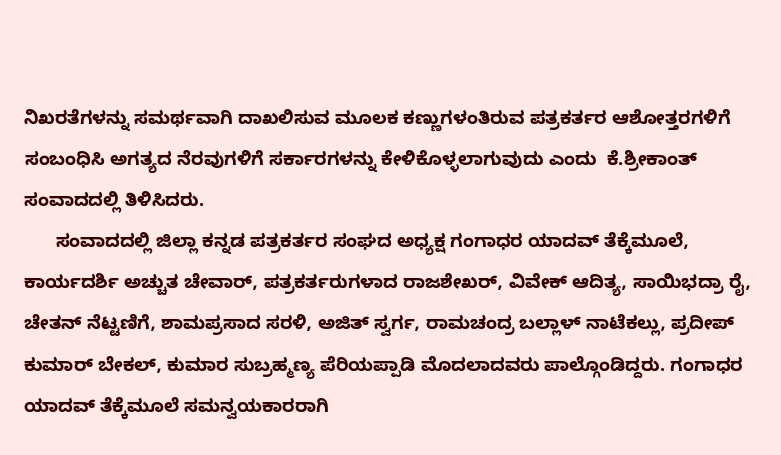ನಿಖರತೆಗಳನ್ನು ಸಮರ್ಥವಾಗಿ ದಾಖಲಿಸುವ ಮೂಲಕ ಕಣ್ಣುಗಳಂತಿರುವ ಪತ್ರಕರ್ತರ ಆಶೋತ್ತರಗಳಿಗೆ ಸಂಬಂಧಿಸಿ ಅಗತ್ಯದ ನೆರವುಗಳಿಗೆ ಸರ್ಕಾರಗಳನ್ನು ಕೇಳಿಕೊಳ್ಳಲಾಗುವುದು ಎಂದು  ಕೆ.ಶ್ರೀಕಾಂತ್ ಸಂವಾದದಲ್ಲಿ ತಿಳಿಸಿದರು.
      ಸಂವಾದದಲ್ಲಿ ಜಿಲ್ಲಾ ಕನ್ನಡ ಪತ್ರಕರ್ತರ ಸಂಘದ ಅಧ್ಯಕ್ಷ ಗಂಗಾಧರ ಯಾದವ್ ತೆಕ್ಕೆಮೂಲೆ, ಕಾರ್ಯದರ್ಶಿ ಅಚ್ಚುತ ಚೇವಾರ್, ಪತ್ರಕರ್ತರುಗಳಾದ ರಾಜಶೇಖರ್, ವಿವೇಕ್ ಆದಿತ್ಯ, ಸಾಯಿಭದ್ರಾ ರೈ, ಚೇತನ್ ನೆಟ್ಟಣಿಗೆ, ಶಾಮಪ್ರಸಾದ ಸರಳಿ, ಅಜಿತ್ ಸ್ವರ್ಗ, ರಾಮಚಂದ್ರ ಬಲ್ಲಾಳ್ ನಾಟೆಕಲ್ಲು, ಪ್ರದೀಪ್ ಕುಮಾರ್ ಬೇಕಲ್, ಕುಮಾರ ಸುಬ್ರಹ್ಮಣ್ಯ ಪೆರಿಯಪ್ಪಾಡಿ ಮೊದಲಾದವರು ಪಾಲ್ಗೊಂಡಿದ್ದರು. ಗಂಗಾಧರ ಯಾದವ್ ತೆಕ್ಕೆಮೂಲೆ ಸಮನ್ವಯಕಾರರಾಗಿ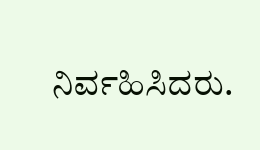ನಿರ್ವಹಿಸಿದರು.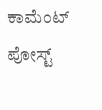ಕಾಮೆಂಟ್‌‌ ಪೋಸ್ಟ್‌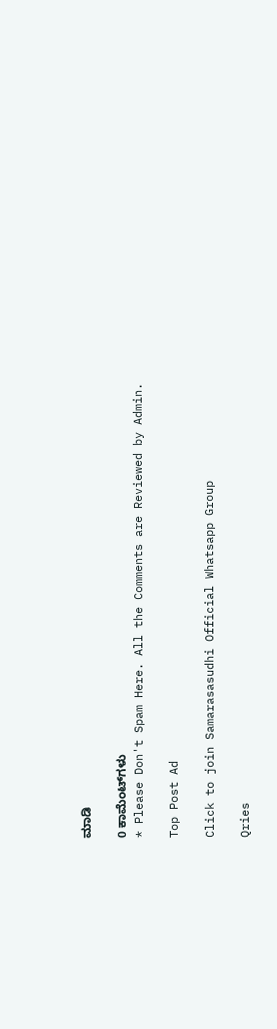ಮಾಡಿ

0 ಕಾಮೆಂಟ್‌ಗಳು
* Please Don't Spam Here. All the Comments are Reviewed by Admin.

Top Post Ad

Click to join Samarasasudhi Official Whatsapp Group

Qries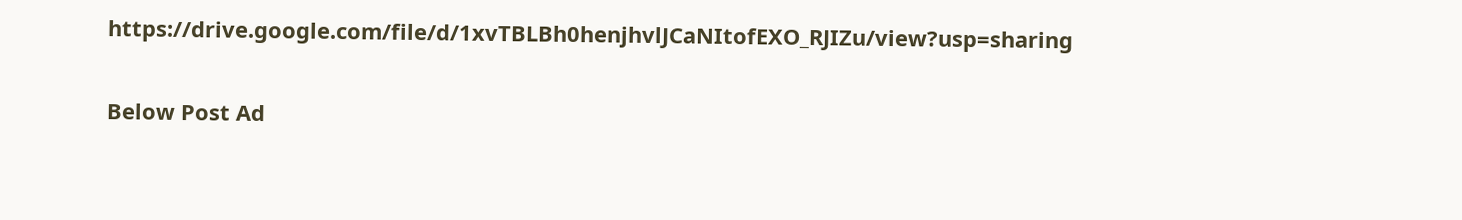https://drive.google.com/file/d/1xvTBLBh0henjhvlJCaNItofEXO_RJIZu/view?usp=sharing

Below Post Ad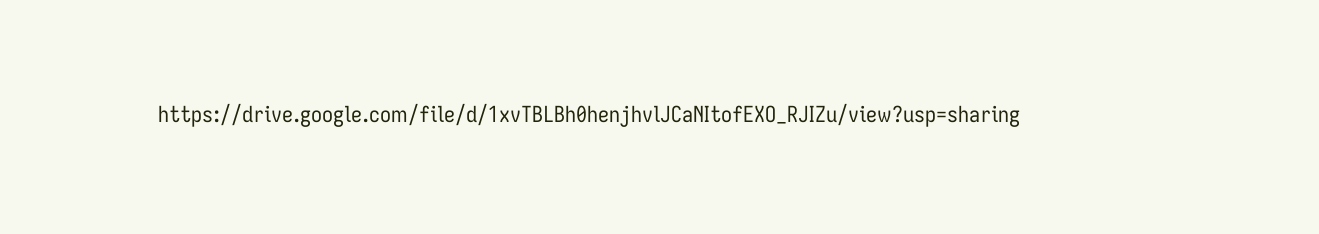https://drive.google.com/file/d/1xvTBLBh0henjhvlJCaNItofEXO_RJIZu/view?usp=sharing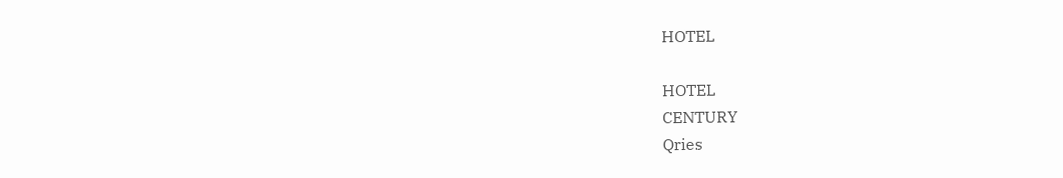HOTEL

HOTEL
CENTURY
Qries